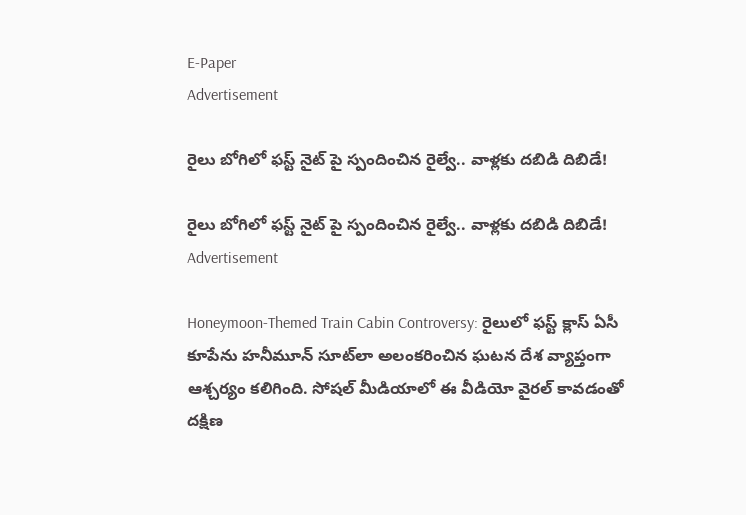E-Paper
Advertisement

రైలు బోగిలో ఫస్ట్ నైట్ పై స్పందించిన రైల్వే.. వాళ్లకు దబిడి దిబిడే!

రైలు బోగిలో ఫస్ట్ నైట్ పై స్పందించిన రైల్వే.. వాళ్లకు దబిడి దిబిడే!
Advertisement

Honeymoon-Themed Train Cabin Controversy: రైలులో ఫస్ట్ క్లాస్ ఏసీ కూపేను హనీమూన్ సూట్‌లా అలంకరించిన ఘటన దేశ వ్యాప్తంగా ఆశ్చర్యం కలిగింది. సోషల్ మీడియాలో ఈ వీడియో వైరల్ కావడంతో దక్షిణ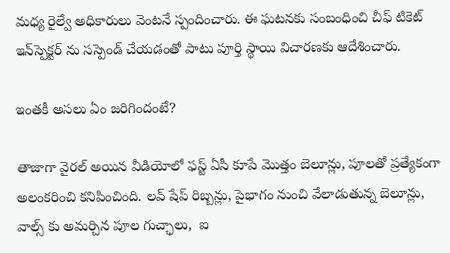మధ్య రైల్వే అధికారులు వెంటనే స్పందించారు. ఈ ఘటనకు సంబంధించి చీఫ్ టికెట్ ఇన్‌స్పెక్టర్ ను సస్పెండ్ చేయడంతో పాటు పూర్తి స్థాయి విచారణకు ఆదేశించారు.

ఇంతకీ అసలు ఏం జరిగిందంటే?

తాజాగా వైరల్ అయిన వీడియోలో ఫస్ట్ ఏసీ కూపే మొత్తం బెలూన్లు, పూలతో ప్రత్యేకంగా అలంకరించి కనిపించింది. లవ్ షేప్ రిబ్బన్లు, పైభాగం నుంచి వేలాడుతున్న బెలూన్లు, వాల్స్ కు అమర్చిన పూల గుచ్ఛాలు,  ఐ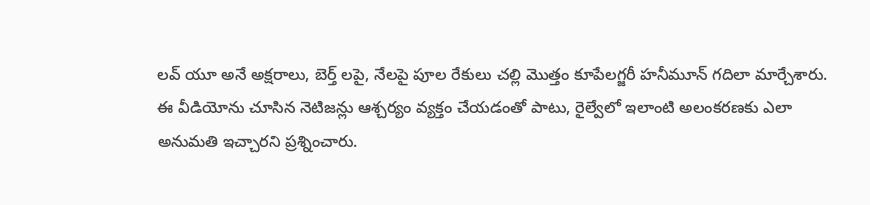లవ్ యూ అనే అక్షరాలు, బెర్త్‌ లపై, నేలపై పూల రేకులు చల్లి మొత్తం కూపేలగ్జరీ హనీమూన్ గదిలా మార్చేశారు. ఈ వీడియోను చూసిన నెటిజన్లు ఆశ్చర్యం వ్యక్తం చేయడంతో పాటు, రైల్వేలో ఇలాంటి అలంకరణకు ఎలా అనుమతి ఇచ్చారని ప్రశ్నించారు.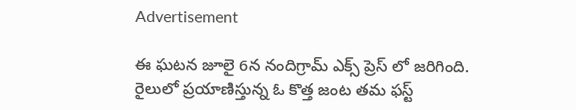Advertisement

ఈ ఘటన జూలై 6న నందిగ్రామ్ ఎక్స్‌ ప్రెస్‌ లో జరిగింది. రైలులో ప్రయాణిస్తున్న ఓ కొత్త జంట తమ ఫస్ట్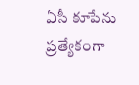ఏసీ కూపేను ప్రత్యేకంగా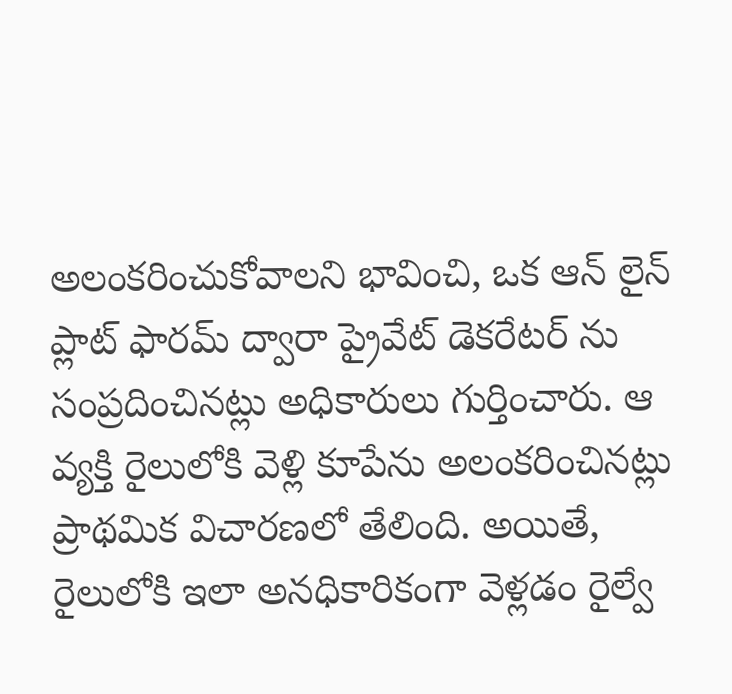అలంకరించుకోవాలని భావించి, ఒక ఆన్‌ లైన్ ప్లాట్‌ ఫారమ్ ద్వారా ప్రైవేట్ డెకరేటర్‌ ను సంప్రదించినట్లు అధికారులు గుర్తించారు. ఆ వ్యక్తి రైలులోకి వెళ్లి కూపేను అలంకరించినట్లు ప్రాథమిక విచారణలో తేలింది. అయితే, రైలులోకి ఇలా అనధికారికంగా వెళ్లడం రైల్వే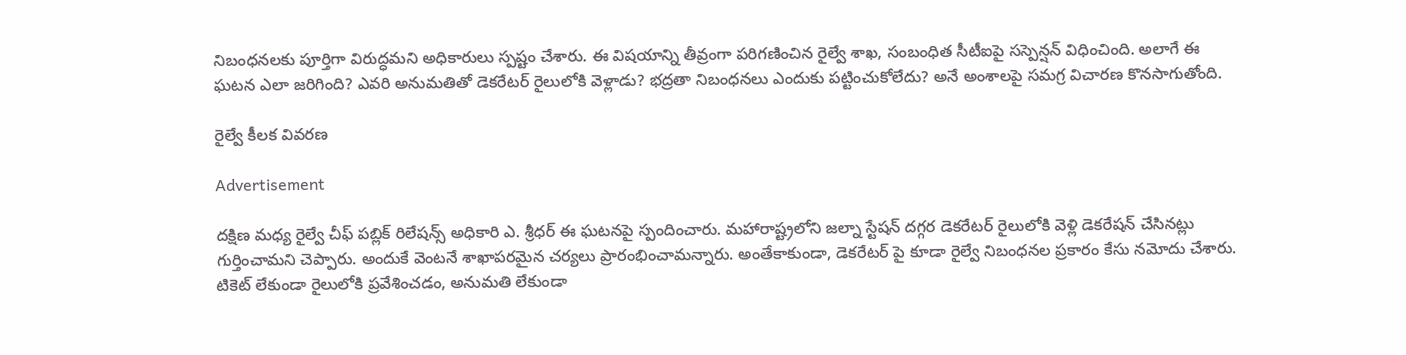నిబంధనలకు పూర్తిగా విరుద్ధమని అధికారులు స్పష్టం చేశారు. ఈ విషయాన్ని తీవ్రంగా పరిగణించిన రైల్వే శాఖ, సంబంధిత సీటీఐపై సస్పెన్షన్ విధించింది. అలాగే ఈ ఘటన ఎలా జరిగింది? ఎవరి అనుమతితో డెకరేటర్ రైలులోకి వెళ్లాడు? భద్రతా నిబంధనలు ఎందుకు పట్టించుకోలేదు? అనే అంశాలపై సమగ్ర విచారణ కొనసాగుతోంది.

రైల్వే కీలక వివరణ

Advertisement

దక్షిణ మధ్య రైల్వే చీఫ్ పబ్లిక్ రిలేషన్స్ అధికారి ఎ. శ్రీధర్ ఈ ఘటనపై స్పందించారు. మహారాష్ట్రలోని జల్నా స్టేషన్ దగ్గర డెకరేటర్ రైలులోకి వెళ్లి డెకరేషన్ చేసినట్లు గుర్తించామని చెప్పారు. అందుకే వెంటనే శాఖాపరమైన చర్యలు ప్రారంభించామన్నారు. అంతేకాకుండా, డెకరేటర్‌ పై కూడా రైల్వే నిబంధనల ప్రకారం కేసు నమోదు చేశారు. టికెట్ లేకుండా రైలులోకి ప్రవేశించడం, అనుమతి లేకుండా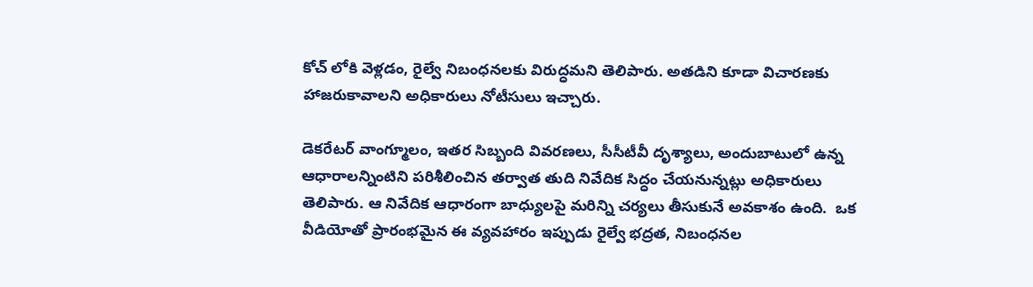కోచ్‌ లోకి వెళ్లడం, రైల్వే నిబంధనలకు విరుద్ధమని తెలిపారు. అతడిని కూడా విచారణకు హాజరుకావాలని అధికారులు నోటీసులు ఇచ్చారు.

డెకరేటర్ వాంగ్మూలం, ఇతర సిబ్బంది వివరణలు, సీసీటీవీ దృశ్యాలు, అందుబాటులో ఉన్న ఆధారాలన్నింటిని పరిశీలించిన తర్వాత తుది నివేదిక సిద్ధం చేయనున్నట్లు అధికారులు తెలిపారు. ఆ నివేదిక ఆధారంగా బాధ్యులపై మరిన్ని చర్యలు తీసుకునే అవకాశం ఉంది.  ఒక వీడియోతో ప్రారంభమైన ఈ వ్యవహారం ఇప్పుడు రైల్వే భద్రత, నిబంధనల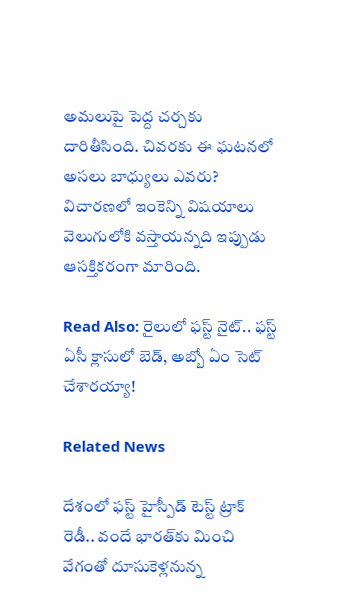అమలుపై పెద్ద చర్చకు దారితీసింది. చివరకు ఈ ఘటనలో అసలు బాధ్యులు ఎవరు? విచారణలో ఇంకెన్ని విషయాలు వెలుగులోకి వస్తాయన్నది ఇప్పుడు ఆసక్తికరంగా మారింది.

Read Also: రైలులో ఫస్ట్ నైట్.. ఫస్ట్ ఏసీ క్లాసులో బెడ్, అబ్బో ఏం సెట్ చేశారయ్యా!

Related News

దేశంలో ఫస్ట్ హైస్పీడ్ టెస్ట్ ట్రాక్ రెడీ.. వందే భారత్‌కు మించి వేగంతో దూసుకెళ్లనున్న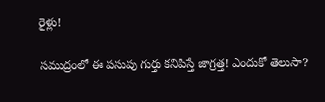రైళ్లు!

సముద్రంలో ఈ పసుపు గుర్తు కనిపిస్తే జాగ్రత్త! ఎందుకో తెలుసా?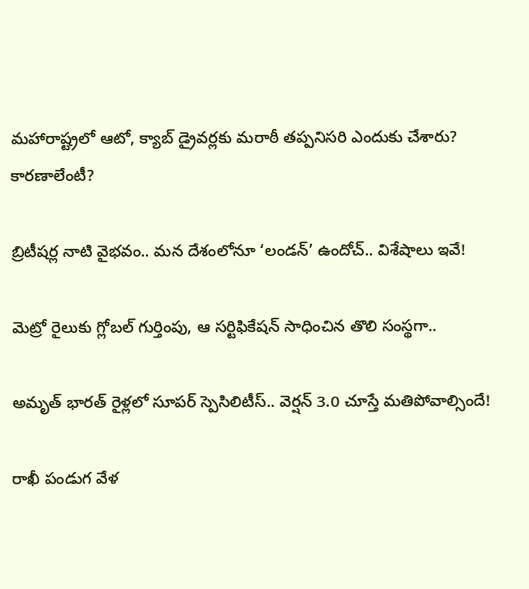మహారాష్ట్రలో ఆటో, క్యాబ్ డ్రైవర్లకు మరాఠీ తప్పనిసరి ఎందుకు చేశారు? కారణాలేంటీ?

బ్రిటీషర్ల నాటి వైభవం.. మన దేశంలోనూ ‘లండన్’ ఉందోచ్.. విశేషాలు ఇవే!

మెట్రో రైలుకు గ్లోబల్ గుర్తింపు, ఆ సర్టిఫికేషన్ సాధించిన తొలి సంస్థగా..

అమృత్ భారత్ రైళ్లలో సూపర్ స్పెసిలిటీస్.. వెర్షన్ 3.0 చూస్తే మతిపోవాల్సిందే!

రాఖీ పండుగ వేళ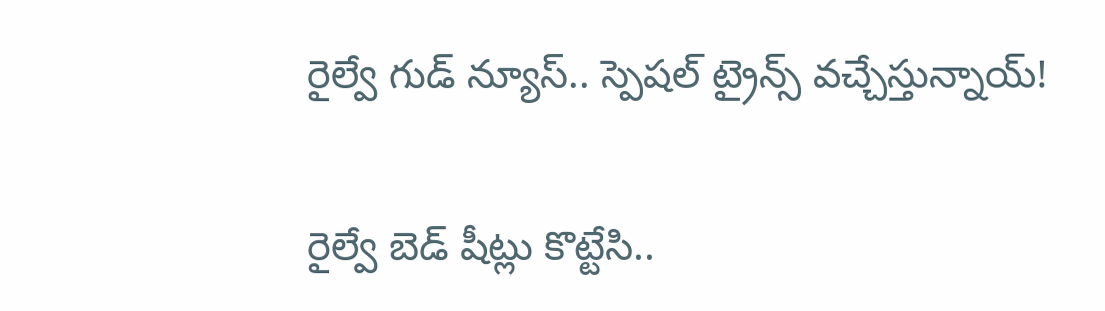రైల్వే గుడ్ న్యూస్.. స్పెషల్ ట్రైన్స్ వచ్చేస్తున్నాయ్!

రైల్వే బెడ్‌ షీట్లు కొట్టేసి..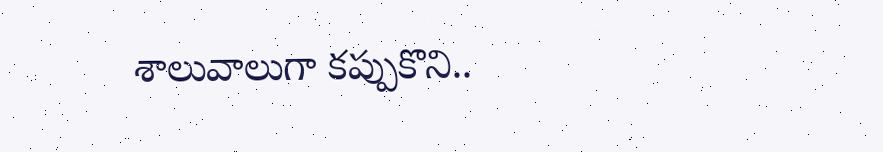శాలువాలుగా కప్పుకొని..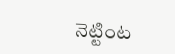నెట్టింట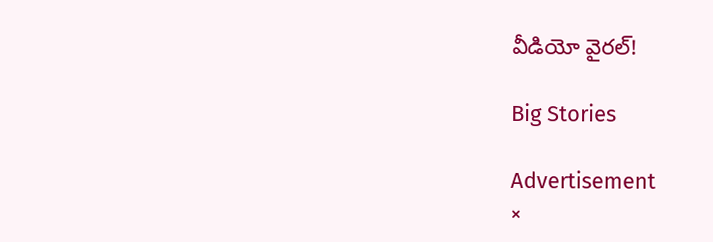వీడియో వైరల్!

Big Stories

Advertisement
×